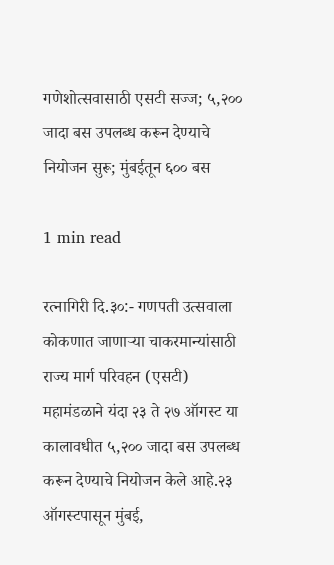गणेशोत्सवासाठी एसटी सज्ज; ५,२०० जादा बस उपलब्ध करून देण्याचे नियोजन सुरू; मुंबईतून ६०० बस

1 min read

रत्नागिरी दि.३०:- गणपती उत्सवाला कोकणात जाणाऱ्या चाकरमान्यांसाठी राज्य मार्ग परिवहन (एसटी) महामंडळाने यंदा २३ ते २७ ऑगस्ट या कालावधीत ५,२०० जादा बस उपलब्ध करून देण्याचे नियोजन केले आहे.२३ ऑगस्टपासून मुंबई,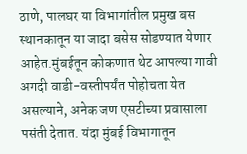ठाणे, पालघर या विभागांतील प्रमुख बस स्थानकातून या जादा बसेस सोडण्यात येणार आहेत.मुंबईतून कोकणात थेट आपल्या गावी अगदी वाडी-वस्तीपर्यंत पोहोचता येत असल्याने, अनेक जण एसटीच्या प्रवासाला पसंती देतात. यंदा मुंबई विभागातून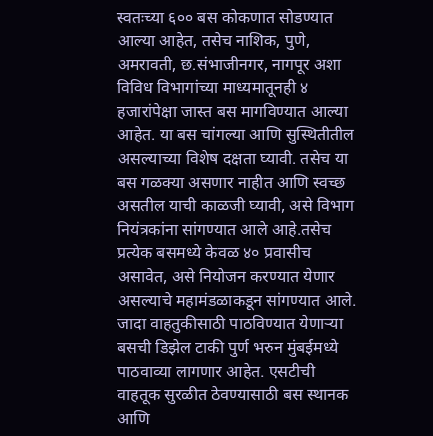स्वतःच्या ६०० बस कोकणात सोडण्यात आल्या आहेत, तसेच नाशिक, पुणे, अमरावती, छ.संभाजीनगर, नागपूर अशा विविध विभागांच्या माध्यमातूनही ४ हजारांपेक्षा जास्त बस मागविण्यात आल्या आहेत. या बस चांगल्या आणि सुस्थितीतील असल्याच्या विशेष दक्षता घ्यावी. तसेच या बस गळक्या असणार नाहीत आणि स्वच्छ असतील याची काळजी घ्यावी, असे विभाग नियंत्रकांना सांगण्यात आले आहे.तसेच प्रत्येक बसमध्ये केवळ ४० प्रवासीच असावेत, असे नियोजन करण्यात येणार असल्याचे महामंडळाकडून सांगण्यात आले. जादा वाहतुकीसाठी पाठविण्यात येणाऱ्या बसची डिझेल टाकी पुर्ण भरुन मुंबईमध्ये पाठवाव्या लागणार आहेत. एसटीची वाहतूक सुरळीत ठेवण्यासाठी बस स्थानक आणि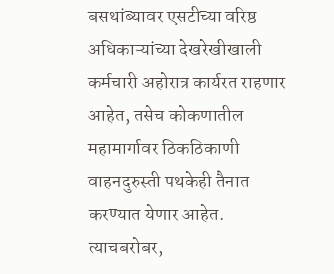बसथांब्यावर एसटीच्या वरिष्ठ अधिकाऱ्यांच्या देखरेखीखाली कर्मचारी अहोरात्र कार्यरत राहणार आहेत, तसेच कोकणातील महामार्गावर ठिकठिकाणी वाहनदुरुस्ती पथकेही तैनात करण्यात येणार आहेत. त्याचबरोबर,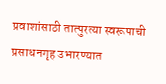प्रवाशांसाठी तात्पुरत्या स्वरूपाची प्रसाधनगृह उभारण्यात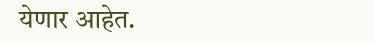येणार आहेत.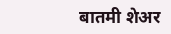बातमी शेअर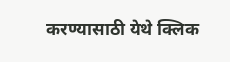करण्यासाठी येथे क्लिक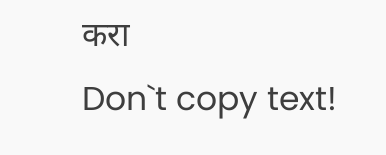करा
Don`t copy text!